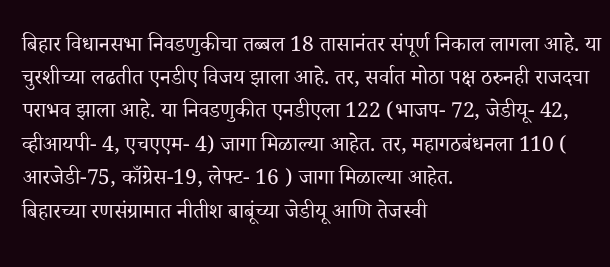बिहार विधानसभा निवडणुकीचा तब्बल 18 तासानंतर संपूर्ण निकाल लागला आहे. या चुरशीच्या लढतीत एनडीए विजय झाला आहे. तर, सर्वात मोठा पक्ष ठरुनही राजदचा पराभव झाला आहे. या निवडणुकीत एनडीएला 122 (भाजप- 72, जेडीयू- 42, व्हीआयपी- 4, एचएएम- 4) जागा मिळाल्या आहेत. तर, महागठबंधनला 110 ( आरजेडी-75, काँग्रेस-19, लेफ्ट- 16 ) जागा मिळाल्या आहेत.
बिहारच्या रणसंग्रामात नीतीश बाबूंच्या जेडीयू आणि तेजस्वी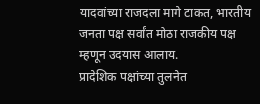यादवांच्या राजदला मागे टाकत, भारतीय जनता पक्ष सर्वांत मोठा राजकीय पक्ष म्हणून उदयास आलाय.
प्रादेशिक पक्षांच्या तुलनेत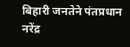बिहारी जनतेने पंतप्रधान नरेंद्र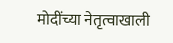मोदींच्या नेतृत्वाखाली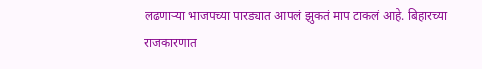लढणाऱ्या भाजपच्या पारड्यात आपलं झुकतं माप टाकलं आहे. बिहारच्या राजकारणात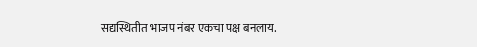सद्यस्थितीत भाजप नंबर एकचा पक्ष बनलाय.